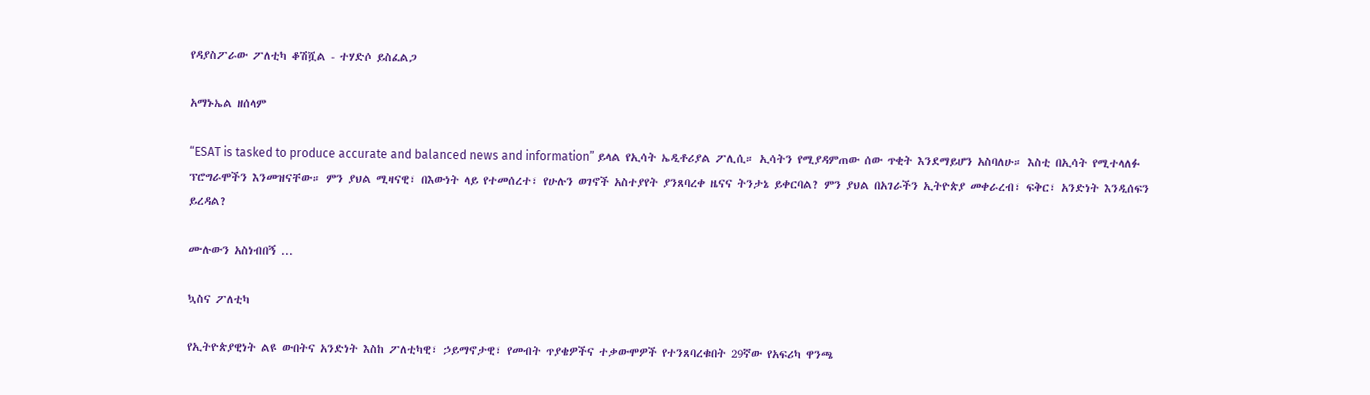የዳያስፖራው ፖለቲካ ቆሽሿል - ተሃድሶ ይስፈልጋ

አማኑኤል ዘሰላም

“ESAT is tasked to produce accurate and balanced news and information” ይላል የኢሳት ኤዲቶሪያል ፖሊሲ። ኢሳትን የሚያዳምጠው ሰው ጥቂት እንደማይሆን አስባለሁ። እስቲ በኢሳት የሚተላለፉ ፕሮግራሞችን እንመዝናቸው። ምን ያህል ሚዛናዊ፣ በእውነት ላይ የተመሰረተ፣ የሁሉን ወገኖች አስተያየት ያንጸባረቀ ዜናና ትንታኔ ይቀርባል? ምን ያህል በአገራችን ኢትዮጵያ መቀራረብ፣ ፍቅር፣ አንድነት እንዲሰፍን ይረዳል?

ሙሉውን አስነብበኝ ...

ኳስና ፖለቲካ

የኢትዮጵያዊነት ልዩ ውበትና አንድነት እስከ ፖለቲካዊ፣ ኃይማኖታዊ፣ የመብት ጥያቄዎችና ተቃውሞዎች የተንጸባረቁበት 29ኛው የአፍሪካ ዋንጫ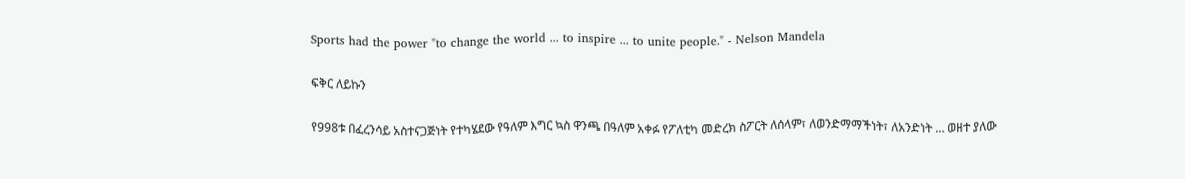Sports had the power "to change the world ... to inspire ... to unite people." - Nelson Mandela

ፍቅር ለይኩን

የ998ቱ በፈረንሳይ አስተናጋጅነት የተካሄደው የዓለም እግር ኳስ ዋንጫ በዓለም አቀፉ የፖለቲካ መድረክ ስፖርት ለሰላም፣ ለወንድማማችነት፣ ለአንድነት … ወዘተ ያለው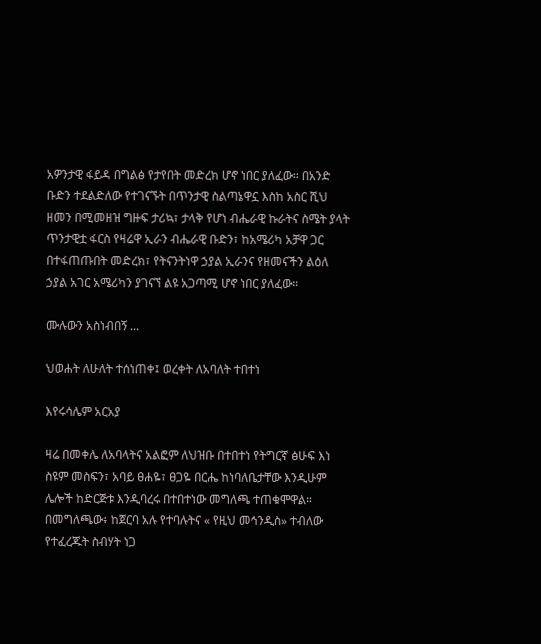አዎንታዊ ፋይዳ በግልፅ የታየበት መድረክ ሆኖ ነበር ያለፈው። በአንድ ቡድን ተደልድለው የተገናኙት በጥንታዊ ስልጣኔዋኗ እስከ አስር ሺህ ዘመን በሚመዘዝ ግዙፍ ታሪኳ፣ ታላቅ የሆነ ብሔራዊ ኩራትና ስሜት ያላት ጥንታዊቷ ፋርስ የዛሬዋ ኢራን ብሔራዊ ቡድን፣ ከአሜሪካ አቻዋ ጋር በተፋጠጡበት መድረክ፣ የትናንትነዋ ኃያል ኢራንና የዘመናችን ልዕለ ኃያል አገር አሜሪካን ያገናኘ ልዩ አጋጣሚ ሆኖ ነበር ያለፈው።

ሙሉውን አስነብበኝ ...

ህወሐት ለሁለት ተሰነጠቀ፤ ወረቀት ለአባለት ተበተነ

እየሩሳሌም አርአያ

ዛሬ በመቀሌ ለአባላትና አልፎም ለህዝቡ በተበተነ የትግርኛ ፅሁፍ እነ ስዩም መስፍን፣ አባይ ፀሐዬ፣ ፀጋዬ በርሔ ከነባለቤታቸው እንዲሁም ሌሎች ከድርጅቱ እንዲባረሩ በተበተነው መግለጫ ተጠቁሞዋል። በመግለጫው፥ ከጀርባ አሉ የተባሉትና « የዚህ መኅንዲስ» ተብለው የተፈረጁት ስብሃት ነጋ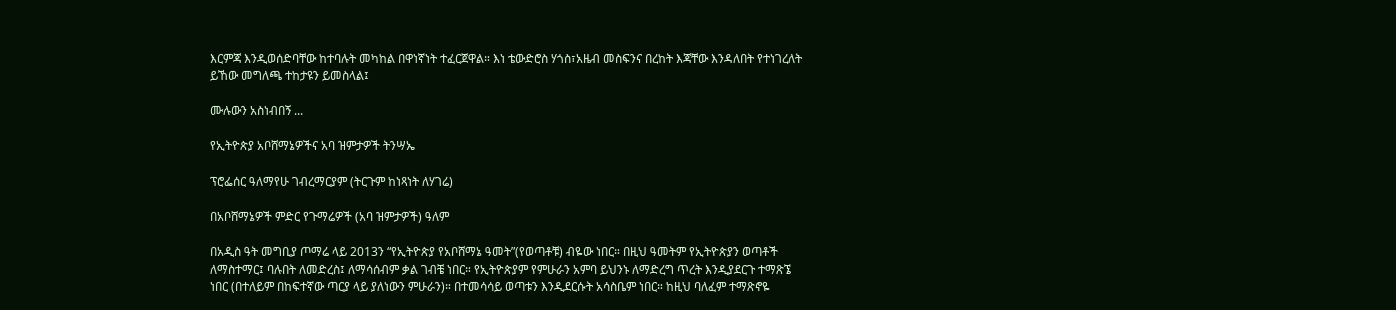እርምጃ እንዲወሰድባቸው ከተባሉት መካከል በዋነኛነት ተፈርጀዋል። እነ ቴውድሮስ ሃጎስ፣አዜብ መስፍንና በረከት እጃቸው እንዳለበት የተነገረለት ይኸው መግለጫ ተከታዩን ይመስላል፤

ሙሉውን አስነብበኝ ...

የኢትዮጵያ አቦሸማኔዎችና አባ ዝምታዎች ትንሣኤ

ፕሮፌሰር ዓለማየሁ ገብረማርያም (ትርጉም ከነጻነት ለሃገሬ)

በአቦሸማኔዎች ምድር የጉማሬዎች (አባ ዝምታዎች) ዓለም

በአዲስ ዓት መግቢያ ጦማሬ ላይ 2013ን “የኢትዮጵያ የአቦሸማኔ ዓመት”(የወጣቶቹ) ብዬው ነበር። በዚህ ዓመትም የኢትዮጵያን ወጣቶች ለማስተማር፤ ባሉበት ለመድረስ፤ ለማሳሰብም ቃል ገብቼ ነበር። የኢትዮጵያም የምሁራን አምባ ይህንኑ ለማድረግ ጥረት እንዲያደርጉ ተማጽኜ ነበር (በተለይም በከፍተኛው ጣርያ ላይ ያለነውን ምሁራን)። በተመሳሳይ ወጣቱን እንዲደርሱት አሳስቤም ነበር። ከዚህ ባለፈም ተማጽኖዬ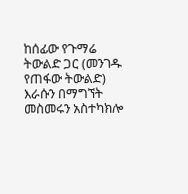ከሰፊው የጉማሬ ትውልድ ጋር (መንገዱ የጠፋው ትውልድ) እራሱን በማግኘት መስመሩን አስተካክሎ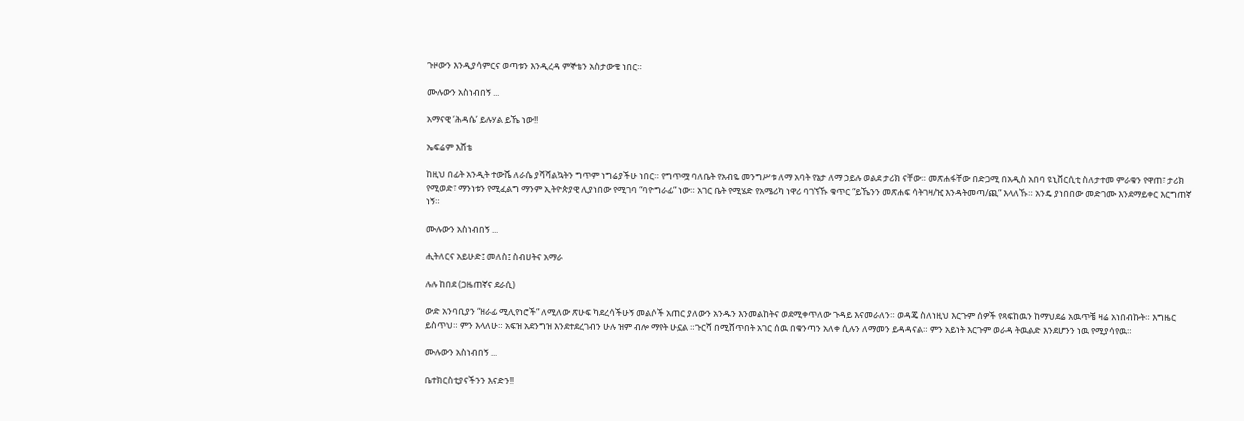ጉዞውን እንዲያሳምርና ወጣቱን እንዲረዳ ምኞቴን አስታውቄ ነበር።

ሙሉውን አስነብበኝ ...

አማናዊ ‘ሕዳሴ’ ይሉሃል ይኼ ነው!!

ኤፍሬም እሸቴ

ከዚህ በፊት አንዲት ተውሼ ለራሴ ያሻሻልኳትን ግጥም ነግሬያችሁ ነበር። የግጥሟ ባለቤት የአብዬ መንግሥቱ ለማ አባት የኔታ ለማ ኃይሉ ወልደ ታሪክ ናቸው። መጽሐፋቸው በድጋሚ በአዲስ አበባ ዩኒቨርሲቲ ስለታተመ ምራቁን የዋጠ፣ ታሪክ የሚወድ፣ ማንነቱን የሚፈልግ ማንም ኢትዮጵያዊ ሊያነበው የሚገባ “ባዮግራፊ” ነው። አገር ቤት የሚሄድ የአሜሪካ ነዋሪ ባገኘኹ ቁጥር “ይኼንን መጽሐፍ ሳትገዛ/ዢ እንዳትመጣ/ጪ” እላለኹ። አንዴ ያነበበው መድገሙ እንደማይቀር እርግጠኛ ነኝ።

ሙሉውን አስነብበኝ ...

ሒትለርና አይሁድ፤ መለስ፤ ስብሀትና አማራ

ሉሉ ከበደ (ጋዜጠኛና ደራሲ)

ውድ አንባቢያን “ዘራፊ ሚሊየነሮች” ለሚለው ጽሁፍ ካደረሳችሁኝ መልሶች አጠር ያለውን አንዱን እንመልከትና ወደሚቀጥለው ጉዳይ እናመራለን። ወዳጄ ስለነዚህ እርጉም ሰዎች የጻፍከዉን ከማህደሬ አዉጥቼ ዛሬ አነበብኩት። እግዜር ይስጥህ። ምን እላለሁ። አፍዝ አደንግዝ እንደተደረገብን ሁሉ ዝም ብሎ ማየት ሁኗል ።ጉርሻ በሚሸጥበት አገር ሰዉ በቁንጣን አለቀ ሲሉን ለማመን ይዳዳናል። ምን አይነት እርጉም ወራዳ ትዉልድ እንደሆንን ነዉ የሚያሳየዉ።

ሙሉውን አስነብበኝ ...

ቤተክርስቲያናችንን እናድን!!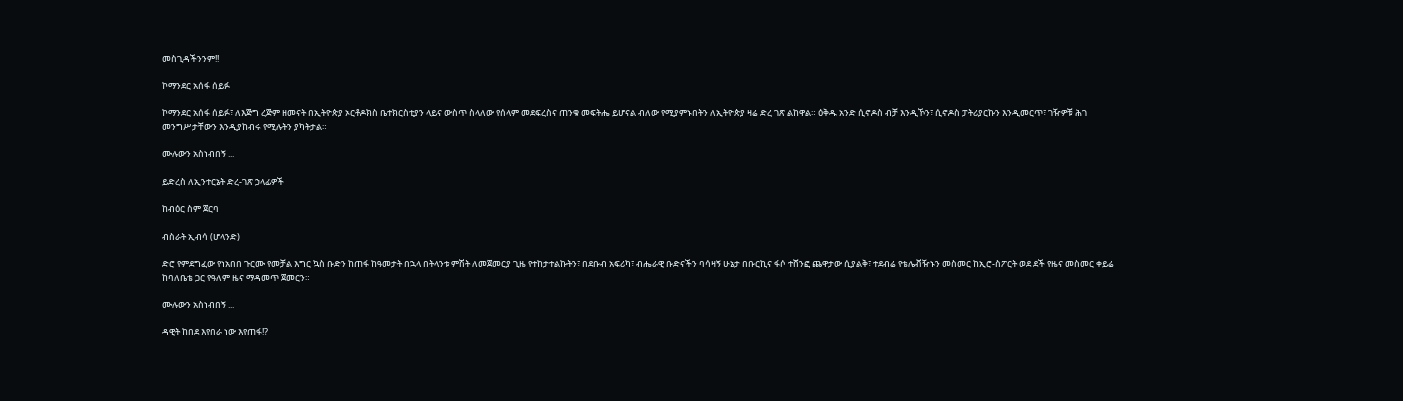መስጊዳችንንም!!

ኮማንደር አሰፋ ሰይፉ

ኮማንደር አሰፋ ሰይፉ፣ ለእጅግ ረጅም ዘመናት በኢትዮጵያ ኦርቶዶክስ ቤተክርስቲያን ላይና ውስጥ ስላለው የሰላም መደፍረስና ጠንቁ መፍትሔ ይሆናል ብለው የሚያምኑበትን ለኢትዮጵያ ዛሬ ድረ ገጽ ልከዋል። ዕቅዱ አንድ ሲኖዶስ ብቻ እንዲኾን፣ ሲኖዶስ ፓትሪያርኩን እንዲመርጥ፣ ገዥዎቹ ሕገ መንግሥታቸውን እንዲያከብሩ የሚሉትን ያካትታል።

ሙሉውን አስነብበኝ ...

ይድረስ ለኢንተርኔት ድረ-ገጽ ኃላፊዎች

ከብዕር ስም ጀርባ

ብስራት ኢብሳ (ሆላንድ)

ድሮ የምደግፈው የነአበበ ጉርሙ የመቻል እግር ኳስ ቡድን ከጠፋ ከዓመታት በኋላ በትላንቱ ምሽት ለመጀመርያ ጊዜ የተከታተልኩትን፣ በደቡብ አፍሪካ፣ ብሔራዊ ቡድናችን ባሳዛኝ ሁኔታ በቡርኪና ፋሶ ተሸንፎ ጨዋታው ሲያልቅ፣ ተደብሬ የቴሌቭዥኑን መስመር ከኢሮ-ስፖርት ወደ ደች የዜና መስመር ቀይሬ ከባለቤቴ ጋር የዓለም ዜና ማዳመጥ ጀመርን።

ሙሉውን አስነብበኝ ...

ዳዊት ከበደ እየበራ ነው እየጠፋ!?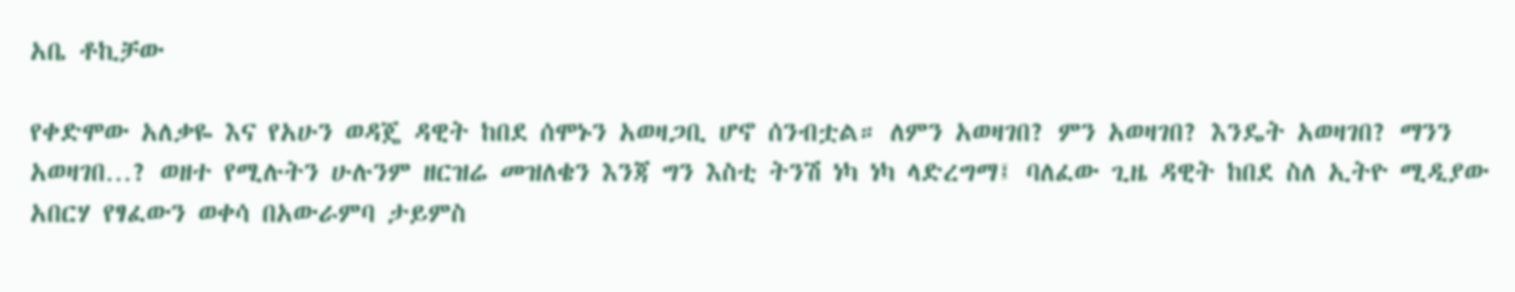አቤ ቶኪቻው

የቀድሞው አለቃዬ እና የአሁን ወዳጄ ዳዊት ከበደ ሰሞኑን አወዛጋቢ ሆኖ ሰንብቷል። ለምን አወዛገበ? ምን አወዛገበ? እንዴት አወዛገበ? ማንን አወዛገበ…? ወዘተ የሚሉትን ሁሉንም ዘርዝሬ መዝለቄን እንጃ ግን እስቲ ትንሽ ነካ ነካ ላድረግማ፤ ባለፈው ጊዜ ዳዊት ከበደ ስለ ኢትዮ ሚዲያው አበርሃ የፃፈውን ወቀሳ በአውራምባ ታይምስ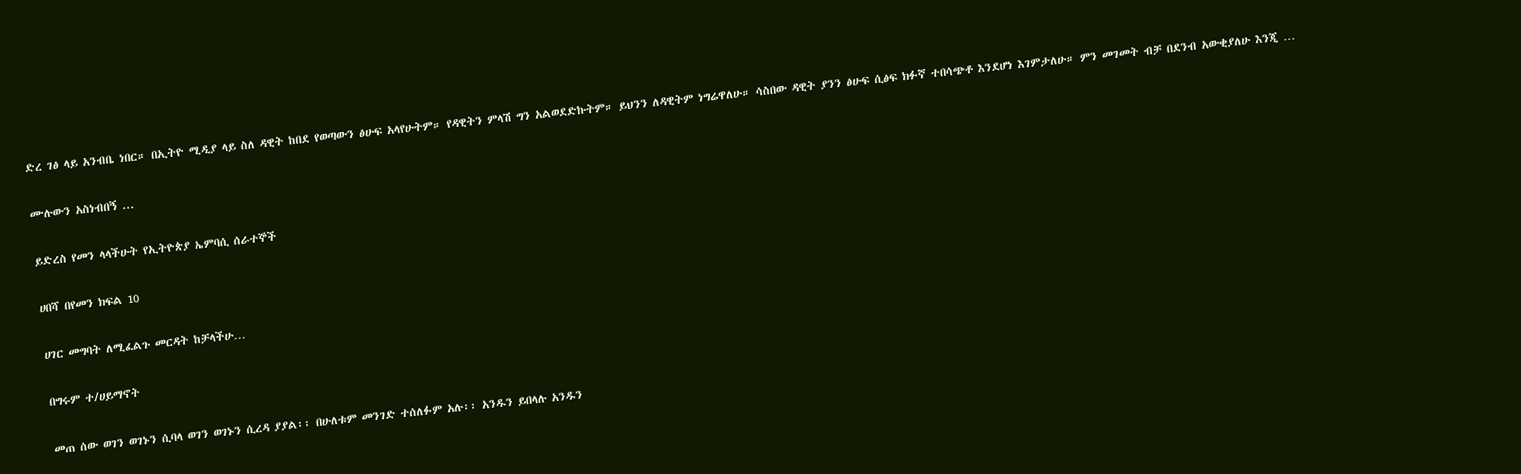ድረ ገፅ ላይ አንብቤ ነበር። በኢትዮ ሚዲያ ላይ ስለ ዳዊት ከበደ የወጣውን ፅሁፍ አላየሁትም። የዳዊትን ምላሽ ግን አልወደድኩትም። ይህንን ለዳዊትም ነግሬዋለሁ። ሳስበው ዳዊት ያንን ፅሁፍ ሲፅፍ ክፉኛ ተበሳጭቶ እንደሆነ እገምታለሁ። ምን መገመት ብቻ በደንብ አውቂያለሁ እንጂ …

ሙሉውን አስነብበኝ ...

ይድረስ የመን ላላችሁት የኢትዮጵያ ኤምባሲ ሰራተኞች

ሀበሻ በየመን ክፍል 10

ሀገር መግባት ለሚፈልጉ መርዳት ከቻላችሁ…

በግሩም ተ/ሀይማኖት

መጠ ሰው ወገን ወገኑን ሲባላ ወገን ወገኑን ሲረዳ ያያል፡፡ በሁለቱም መንገድ ተሰለፉም አሉ፡፡ አንዱን ይበላሉ አንዱን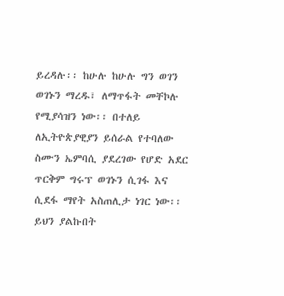ይረዳሉ፡፡ ከሁሉ ከሁሉ ግን ወገን ወገኑን ማረዱ፣ ለማጥፋት መቸኮሉ የሚያሳዝን ነው፡፡ በተለይ ለኢትዮጵያዊያን ይሰራል የተባለው ስሙን ኤምባሲ ያደረገው የሆድ አደር ጥርቅም ግሩፕ ወገኑን ሲገፋ እና ሲደፋ ማየት አስጠሊታ ነገር ነው፡፡ ይህን ያልኩበት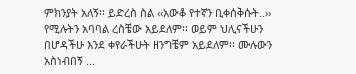ምክንያት አለኝ፡፡ ይድረስ ስል ‹‹አውቆ የተኛን ቢቀሰቅሱት..›› የሚሉትን አባባል ረስቼው አይደለም፡፡ ወይም ህሊናችሁን በሆዳችሁ እንደ ቀየራችሁት ዘንግቼም አይደለም፡፡ ሙሉውን አስነብበኝ ...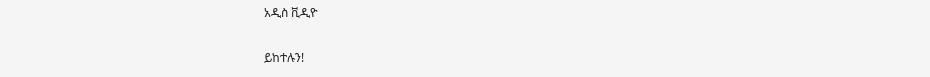አዲስ ቪዲዮ

ይከተሉን!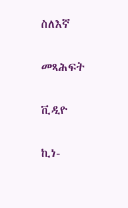ስለእኛ

መጻሕፍት

ቪዲዮ

ኪነ-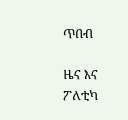ጥበብ

ዜና እና ፖለቲካ